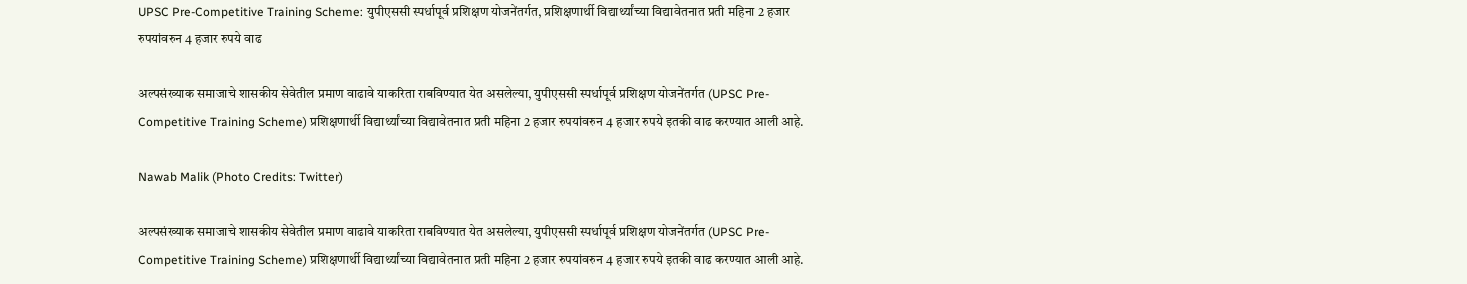UPSC Pre-Competitive Training Scheme: युपीएससी स्पर्धापूर्व प्रशिक्षण योजनेंतर्गत, प्रशिक्षणार्थी विद्यार्थ्यांच्या विद्यावेतनात प्रती महिना 2 हजार रुपयांवरुन 4 हजार रुपये वाढ

अल्पसंख्याक समाजाचे शासकीय सेवेतील प्रमाण वाढावे याकरिता राबविण्यात येत असलेल्या, युपीएससी स्पर्धापूर्व प्रशिक्षण योजनेंतर्गत (UPSC Pre-Competitive Training Scheme) प्रशिक्षणार्थी विद्यार्थ्यांच्या विद्यावेतनात प्रती महिना 2 हजार रुपयांवरुन 4 हजार रुपये इतकी वाढ करण्यात आली आहे.

Nawab Malik (Photo Credits: Twitter)

अल्पसंख्याक समाजाचे शासकीय सेवेतील प्रमाण वाढावे याकरिता राबविण्यात येत असलेल्या, युपीएससी स्पर्धापूर्व प्रशिक्षण योजनेंतर्गत (UPSC Pre-Competitive Training Scheme) प्रशिक्षणार्थी विद्यार्थ्यांच्या विद्यावेतनात प्रती महिना 2 हजार रुपयांवरुन 4 हजार रुपये इतकी वाढ करण्यात आली आहे.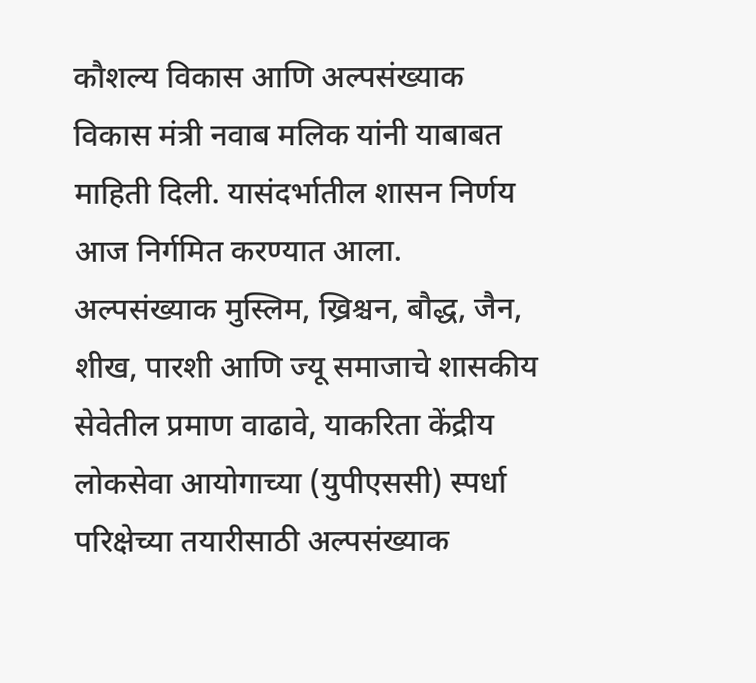कौशल्य विकास आणि अल्पसंख्याक विकास मंत्री नवाब मलिक यांनी याबाबत माहिती दिली. यासंदर्भातील शासन निर्णय आज निर्गमित करण्यात आला. अल्पसंख्याक मुस्लिम, ख्रिश्चन, बौद्ध, जैन, शीख, पारशी आणि ज्यू समाजाचे शासकीय सेवेतील प्रमाण वाढावे, याकरिता केंद्रीय लोकसेवा आयोगाच्या (युपीएससी) स्पर्धा परिक्षेच्या तयारीसाठी अल्पसंख्याक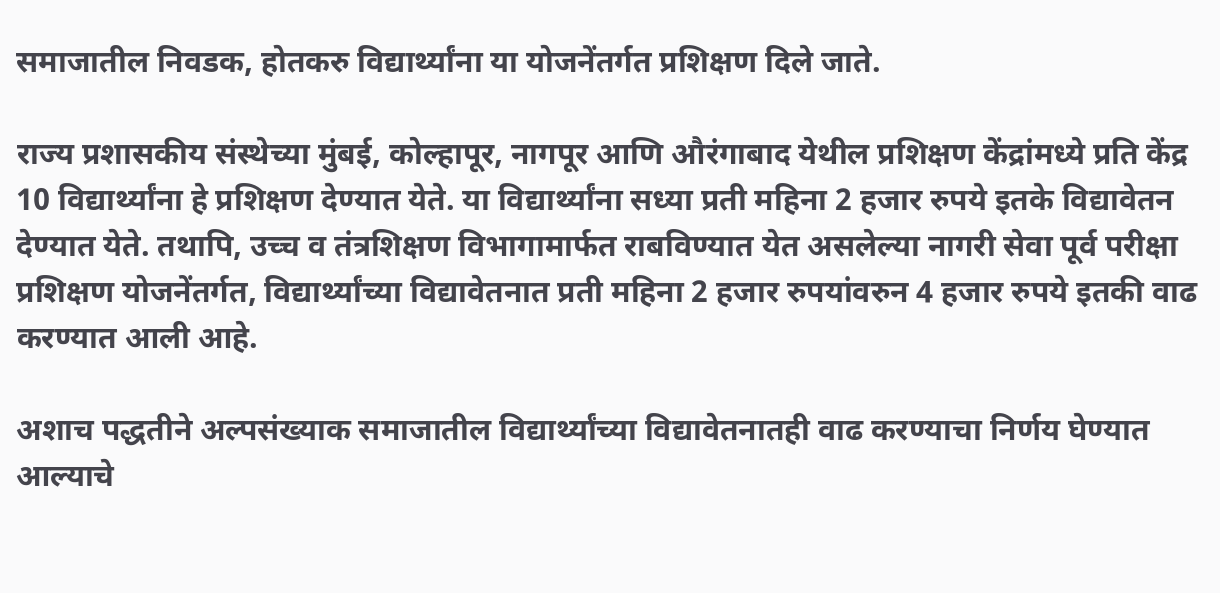समाजातील निवडक, होतकरु विद्यार्थ्यांना या योजनेंतर्गत प्रशिक्षण दिले जाते.

राज्य प्रशासकीय संस्थेच्या मुंबई, कोल्हापूर, नागपूर आणि औरंगाबाद येथील प्रशिक्षण केंद्रांमध्ये प्रति केंद्र 10 विद्यार्थ्यांना हे प्रशिक्षण देण्यात येते. या विद्यार्थ्यांना सध्या प्रती महिना 2 हजार रुपये इतके विद्यावेतन देण्यात येते. तथापि, उच्च व तंत्रशिक्षण विभागामार्फत राबविण्यात येत असलेल्या नागरी सेवा पूर्व परीक्षा प्रशिक्षण योजनेंतर्गत, विद्यार्थ्यांच्या विद्यावेतनात प्रती महिना 2 हजार रुपयांवरुन 4 हजार रुपये इतकी वाढ करण्यात आली आहे.

अशाच पद्धतीने अल्पसंख्याक समाजातील विद्यार्थ्यांच्या विद्यावेतनातही वाढ करण्याचा निर्णय घेण्यात आल्याचे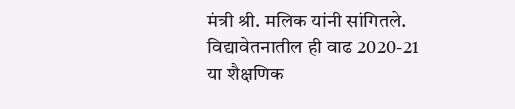मंत्री श्री. मलिक यांनी सांगितले. विद्यावेतनातील ही वाढ 2020-21 या शैक्षणिक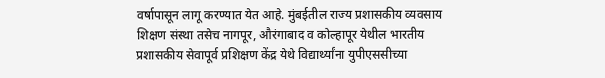वर्षापासून लागू करण्यात येत आहे. मुंबईतील राज्य प्रशासकीय व्यवसाय शिक्षण संस्था तसेच नागपूर, औरंगाबाद व कोल्हापूर येथील भारतीय प्रशासकीय सेवापूर्व प्रशिक्षण केंद्र येथे विद्यार्थ्यांना युपीएससीच्या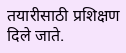तयारीसाठी प्रशिक्षण दिले जाते.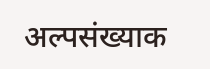अल्पसंख्याक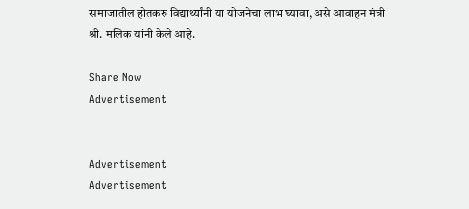समाजातील होतकरु विद्यार्थ्यांनी या योजनेचा लाभ घ्यावा, असे आवाहन मंत्री श्री. मलिक यांनी केले आहे.

Share Now
Advertisement


Advertisement
Advertisement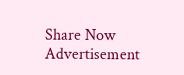Share Now
Advertisement